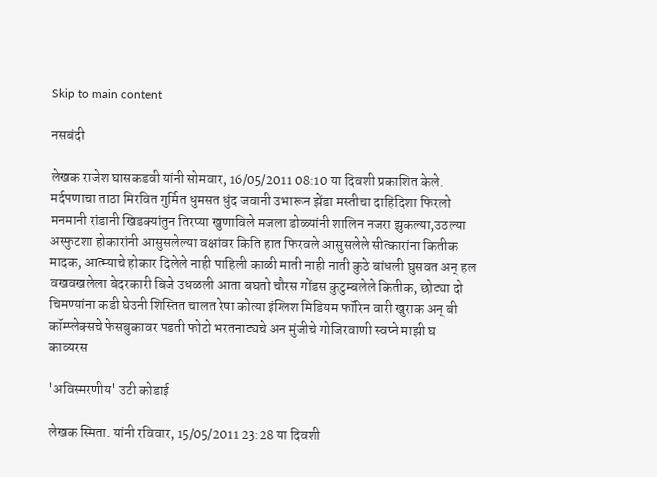Skip to main content

नसबंदी

लेखक राजेश घासकडवी यांनी सोमवार, 16/05/2011 08:10 या दिवशी प्रकाशित केले.
मर्दपणाचा ताठा मिरवित गुर्मित धुमसत धुंद जवानी उभारून झेंडा मस्तीचा दाहिदिशा फिरलो मनमानी रांडानी खिडक्यांतुन तिरप्या खुणाविले मजला डोळ्यांनी शालिन नजरा झुकल्या,उठल्या अस्फुटशा होकारांनी आसुसलेल्या वक्षांवर किति हात फिरवले आसुसलेले सीत्कारांना कितीक मादक, आत्म्याचे होकार दिलेले नाही पाहिली काळी माती नाही नाती कुठे बांधली घुसवत अन् हल वखवखलेला बेदरकारी बिजे उधळली आता बघतो चौरस गोंडस कुटुम्बलेले कितीक, छोट्या दो चिमण्यांना कडी घेउनी शिस्तित चालत रेषा कोत्या इंग्लिश मिडियम फॉरिन वारी खुराक अन् बी कॉम्प्लेक्सचे फेसबुकावर पडती फोटो भरतनाट्यचे अन मुंजीचे गोजिरवाणी स्वप्ने माझी घ
काव्यरस

'अविस्मरणीय' उटी कोडाई

लेखक स्मिता. यांनी रविवार, 15/05/2011 23:28 या दिवशी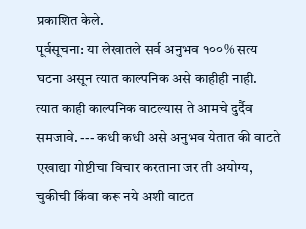प्रकाशित केले.
पूर्वसूचना: या लेखातले सर्व अनुभव १००% सत्य घटना असून त्यात काल्पनिक असे काहीही नाही. त्यात काही काल्पनिक वाटल्यास ते आमचे दुर्दैव समजावे. --- कधी कधी असे अनुभव येतात की वाटते एखाद्या गोष्टीचा विचार करताना जर ती अयोग्य, चुकीची किंवा करू नये अशी वाटत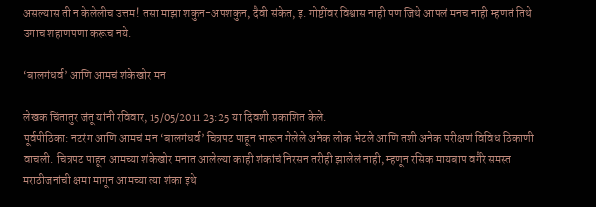असल्यास ती न केलेलीच उत्तम! तसा माझा शकुन-अपशकुन, दैवी संकेत, इ. गोष्टींवर विश्वास नाही पण जिथे आपलं मनच नाही म्हणतं तिथे उगाच शहाणपणा करूच नये.

‘बालगंधर्व’ आणि आमचं शंकेखोर मन

लेखक चिंतातुर जंतू यांनी रविवार, 15/05/2011 23:25 या दिवशी प्रकाशित केले.
पूर्वपीठिका: नटरंग आणि आमचं मन ‘बालगंधर्व’ चित्रपट पाहून भारून गेलेले अनेक लोक भेटले आणि तशी अनेक परीक्षणं विविध ठिकाणी वाचली. चित्रपट पाहून आमच्या शंकेखोर मनात आलेल्या काही शंकांचं निरसन तरीही झालेलं नाही, म्हणून रसिक मायबाप वगैरे समस्त मराठीजनांची क्षमा मागून आमच्या त्या शंका इथे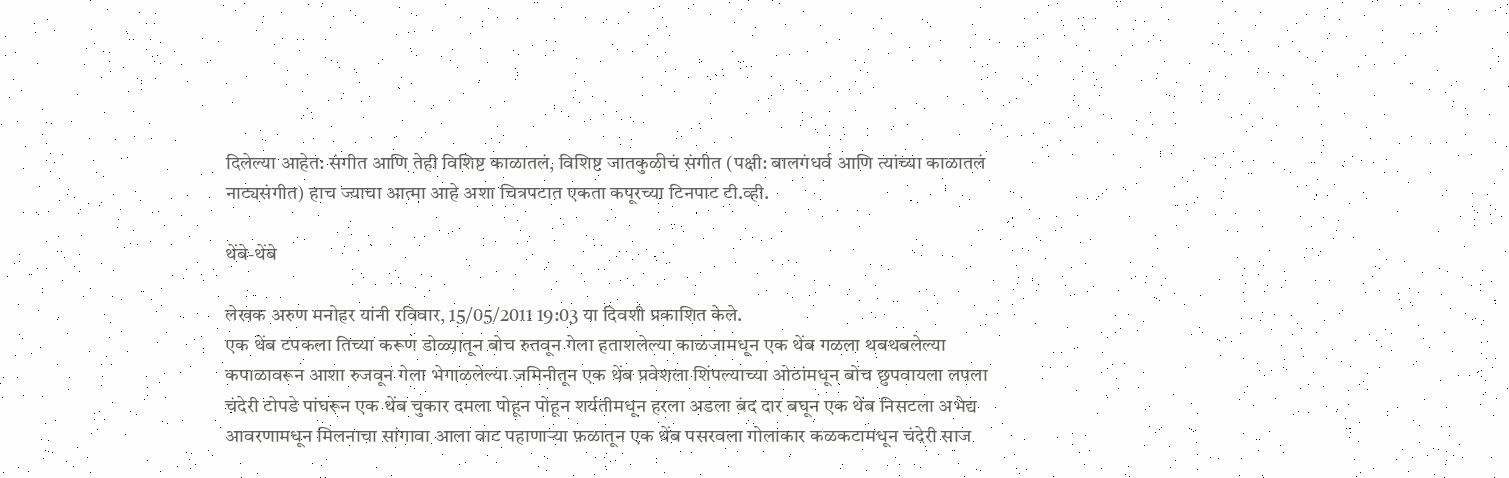दिलेल्या आहेत: संगीत आणि तेही विशिष्ट काळातलं, विशिष्ट जातकुळीचं संगीत (पक्षी: बालगंधर्व आणि त्यांच्या काळातलं नाट्यसंगीत) हाच ज्याचा आत्मा आहे अशा चित्रपटात एकता कपूरच्या टिनपाट टी.व्ही.

थेंबे-थेंबे

लेखक अरुण मनोहर यांनी रविवार, 15/05/2011 19:03 या दिवशी प्रकाशित केले.
एक थेंब टपकला तिच्या करूण डोळ्यातून बोच रुतवून गेला हताशलेल्या काळजामधून एक थेंब गळला थबथबलेल्या कपाळावरून आशा रुजवून गेला भेगाळलेल्या जमिनीतून एक थेंब प्रवेशला शिंपल्याच्या ओठांमधून बोच छुपवायला लपला चंदेरी टोपडे पांघरून एक थेंब चुकार दमला पोहून पोहून शर्यतीमधून हरला अडला बंद दार बघून एक थेंब निसटला अभेद्य आवरणामधून मिलनाचा सांगावा आला वाट पहाणाऱ्या फ़ळातून एक थेंब पसरवला गोलाकार कळकटामधून चंदेरी साज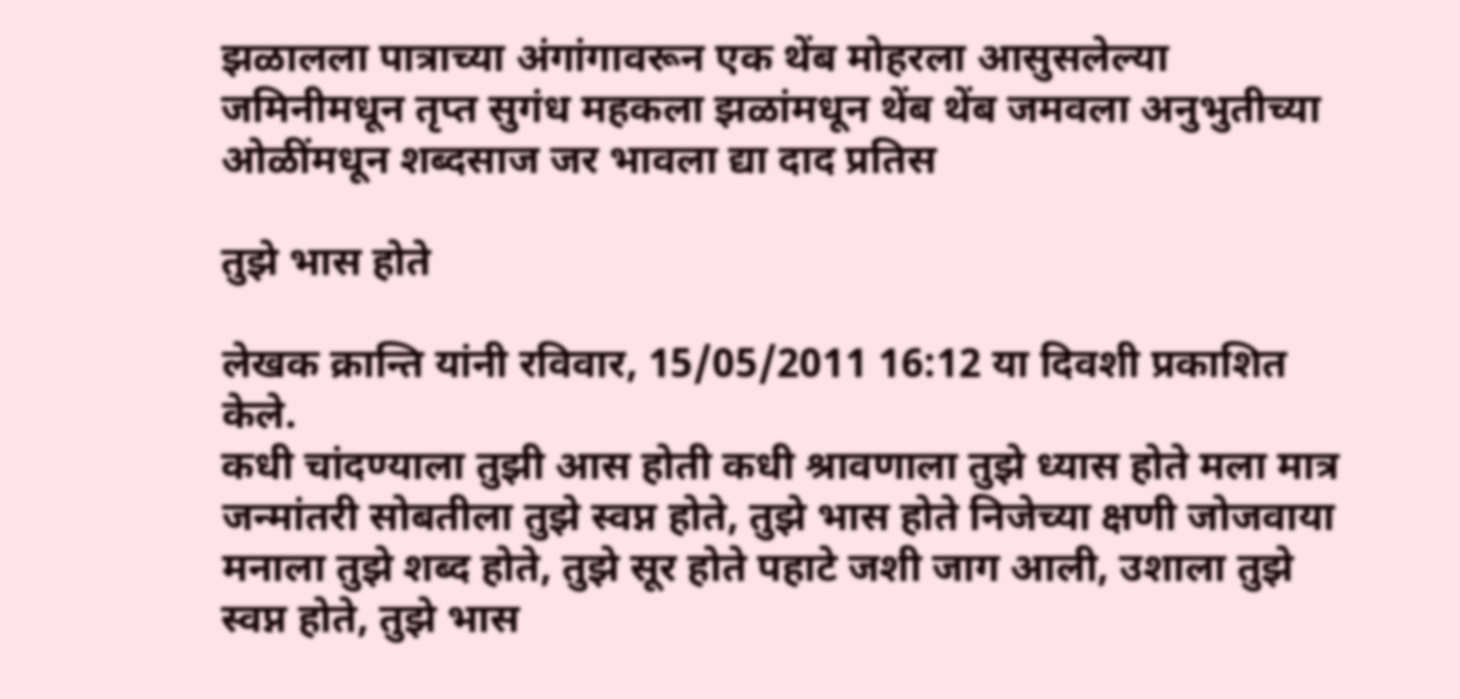झळालला पात्राच्या अंगांगावरून एक थेंब मोहरला आसुसलेल्या जमिनीमधून तृप्त सुगंध महकला झळांमधून थेंब थेंब जमवला अनुभुतीच्या ओळींमधून शब्दसाज जर भावला द्या दाद प्रतिस

तुझे भास होते

लेखक क्रान्ति यांनी रविवार, 15/05/2011 16:12 या दिवशी प्रकाशित केले.
कधी चांदण्याला तुझी आस होती कधी श्रावणाला तुझे ध्यास होते मला मात्र जन्मांतरी सोबतीला तुझे स्वप्न होते, तुझे भास होते निजेच्या क्षणी जोजवाया मनाला तुझे शब्द होते, तुझे सूर होते पहाटे जशी जाग आली, उशाला तुझे स्वप्न होते, तुझे भास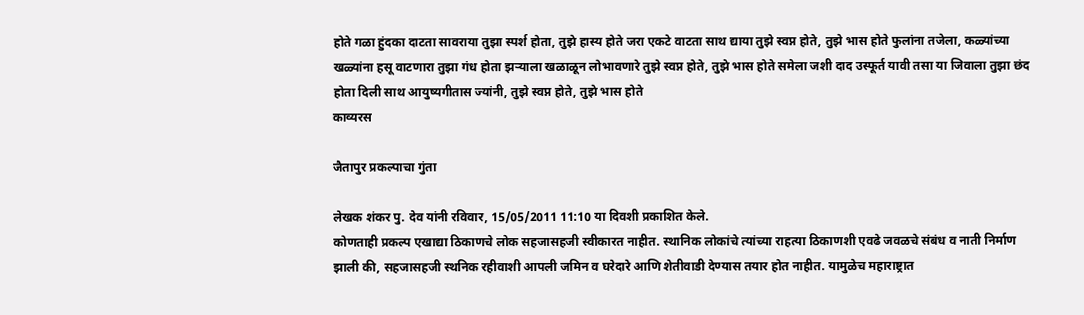होते गळा हुंदका दाटता सावराया तुझा स्पर्श होता, तुझे हास्य होते जरा एकटे वाटता साथ द्याया तुझे स्वप्न होते, तुझे भास होते फुलांना तजेला, कळ्यांच्या खळ्यांना हसू वाटणारा तुझा गंध होता झर्‍याला खळाळून लोभावणारे तुझे स्वप्न होते, तुझे भास होते समेला जशी दाद उस्फूर्त यावी तसा या जिवाला तुझा छंद होता दिली साथ आयुष्यगीतास ज्यांनी, तुझे स्वप्न होते, तुझे भास होते
काव्यरस

जैतापुर प्रकल्पाचा गुंता

लेखक शंकर पु. देव यांनी रविवार, 15/05/2011 11:10 या दिवशी प्रकाशित केले.
कोणताही प्रकल्प एखाद्या ठिकाणचे लोक सहजासहजी स्वीकारत नाहीत. स्थानिक लोकांचे त्यांच्या राहत्या ठिकाणशी एवढे जवळचे संबंध व नाती निर्माण झाली की, सहजासहजी स्थनिक रहीवाशी आपली जमिन व घरेदारे आणि शेतीवाडी देण्यास तयार होत नाहीत. यामुळेच महाराष्ट्रात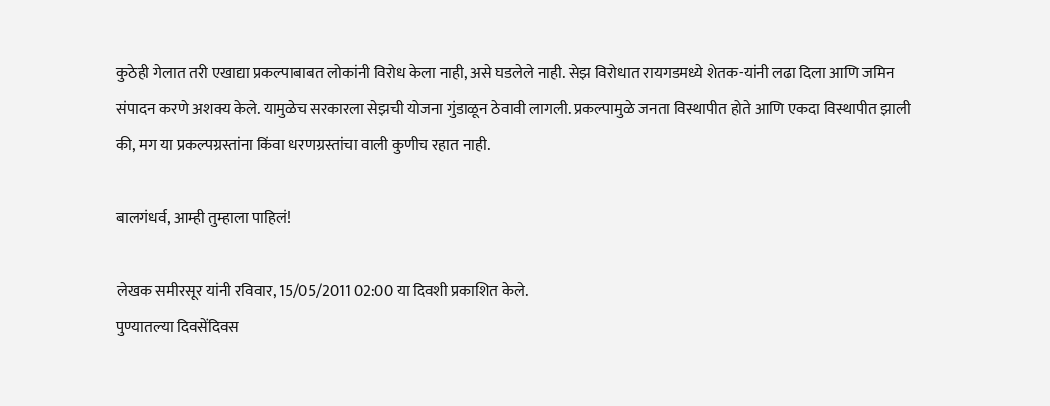कुठेही गेलात तरी एखाद्या प्रकल्पाबाबत लोकांनी विरोध केला नाही, असे घडलेले नाही. सेझ विरोधात रायगडमध्ये शेतक-यांनी लढा दिला आणि जमिन संपादन करणे अशक्य केले. यामुळेच सरकारला सेझची योजना गुंडाळून ठेवावी लागली. प्रकल्पामुळे जनता विस्थापीत होते आणि एकदा विस्थापीत झाली की, मग या प्रकल्पग्रस्तांना किंवा धरणग्रस्तांचा वाली कुणीच रहात नाही.

बालगंधर्व, आम्ही तुम्हाला पाहिलं!

लेखक समीरसूर यांनी रविवार, 15/05/2011 02:00 या दिवशी प्रकाशित केले.
पुण्यातल्या दिवसेंदिवस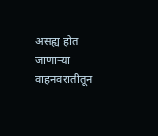असह्य होत जाणार्‍या वाहनवरातीतून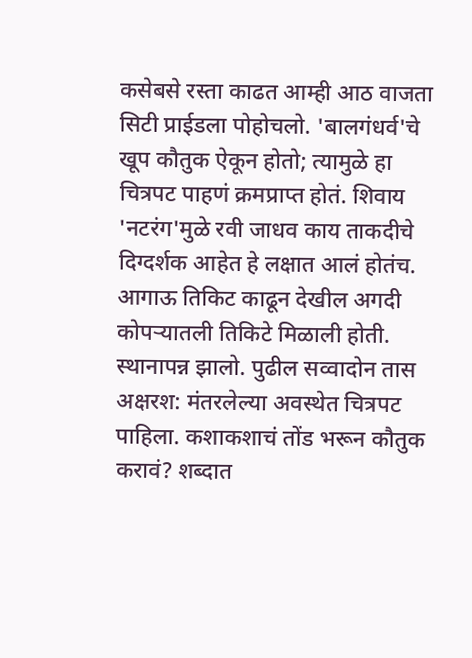कसेबसे रस्ता काढत आम्ही आठ वाजता सिटी प्राईडला पोहोचलो. 'बालगंधर्व'चे खूप कौतुक ऐकून होतो; त्यामुळे हा चित्रपट पाहणं क्रमप्राप्त होतं. शिवाय 'नटरंग'मुळे रवी जाधव काय ताकदीचे दिग्दर्शक आहेत हे लक्षात आलं होतंच. आगाऊ तिकिट काढून देखील अगदी कोपर्‍यातली तिकिटे मिळाली होती. स्थानापन्न झालो. पुढील सव्वादोन तास अक्षरश: मंतरलेल्या अवस्थेत चित्रपट पाहिला. कशाकशाचं तोंड भरून कौतुक करावं? शब्दात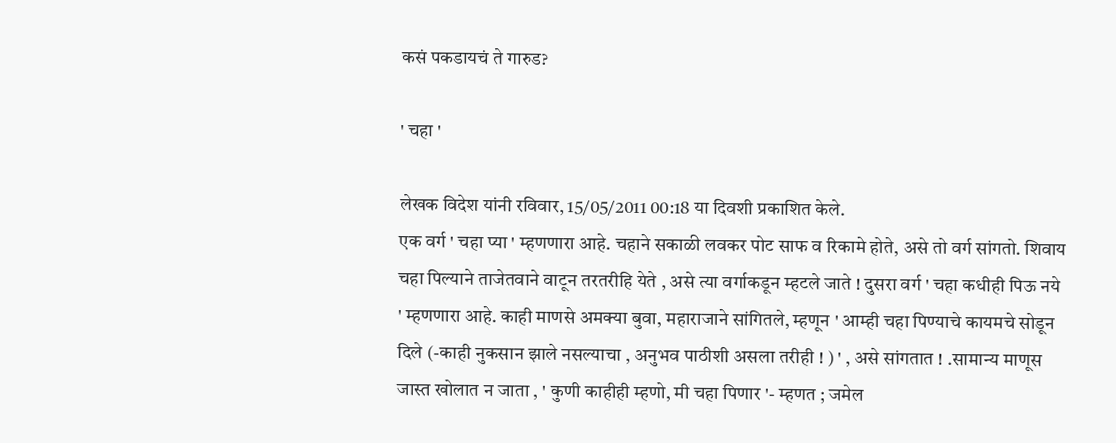कसं पकडायचं ते गारुड?

' चहा '

लेखक विदेश यांनी रविवार, 15/05/2011 00:18 या दिवशी प्रकाशित केले.
एक वर्ग ' चहा प्या ' म्हणणारा आहे. चहाने सकाळी लवकर पोट साफ व रिकामे होते, असे तो वर्ग सांगतो. शिवाय चहा पिल्याने ताजेतवाने वाटून तरतरीहि येते , असे त्या वर्गाकडून म्हटले जाते ! दुसरा वर्ग ' चहा कधीही पिऊ नये ' म्हणणारा आहे. काही माणसे अमक्या बुवा, महाराजाने सांगितले, म्हणून ' आम्ही चहा पिण्याचे कायमचे सोडून दिले (-काही नुकसान झाले नसल्याचा , अनुभव पाठीशी असला तरीही ! ) ' , असे सांगतात ! .सामान्य माणूस जास्त खोलात न जाता , ' कुणी काहीही म्हणो, मी चहा पिणार '- म्हणत ; जमेल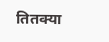तितक्या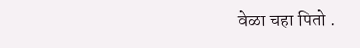वेळा चहा पितो .